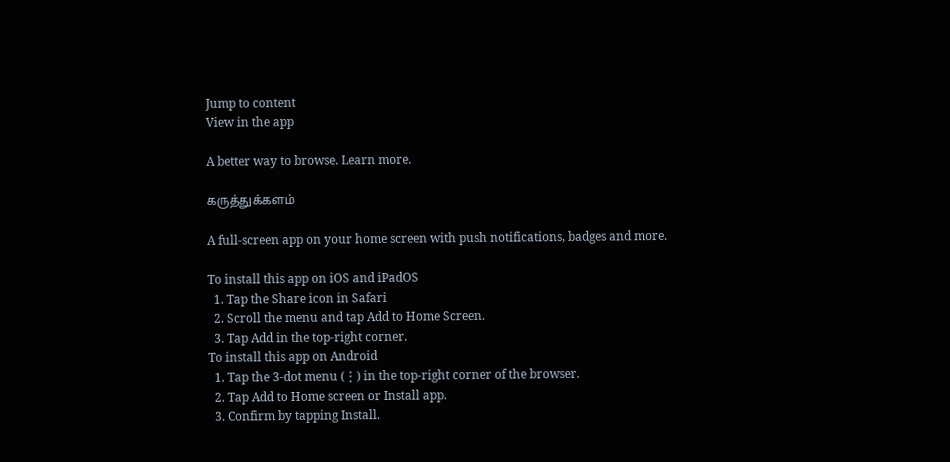Jump to content
View in the app

A better way to browse. Learn more.

கருத்துக்களம்

A full-screen app on your home screen with push notifications, badges and more.

To install this app on iOS and iPadOS
  1. Tap the Share icon in Safari
  2. Scroll the menu and tap Add to Home Screen.
  3. Tap Add in the top-right corner.
To install this app on Android
  1. Tap the 3-dot menu (⋮) in the top-right corner of the browser.
  2. Tap Add to Home screen or Install app.
  3. Confirm by tapping Install.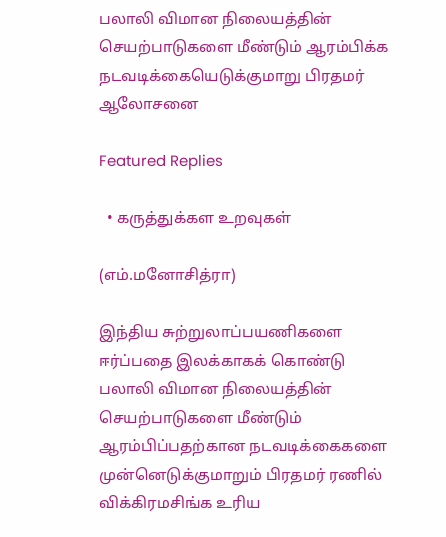பலாலி விமான நிலையத்தின் செயற்பாடுகளை மீண்டும் ஆரம்பிக்க நடவடிக்கையெடுக்குமாறு பிரதமர் ஆலோசனை

Featured Replies

  • கருத்துக்கள உறவுகள்

(எம்.மனோசித்ரா)

இந்திய சுற்றுலாப்பயணிகளை ஈர்ப்பதை இலக்காகக் கொண்டு பலாலி விமான நிலையத்தின் செயற்பாடுகளை மீண்டும் ஆரம்பிப்பதற்கான நடவடிக்கைகளை முன்னெடுக்குமாறும் பிரதமர் ரணில் விக்கிரமசிங்க உரிய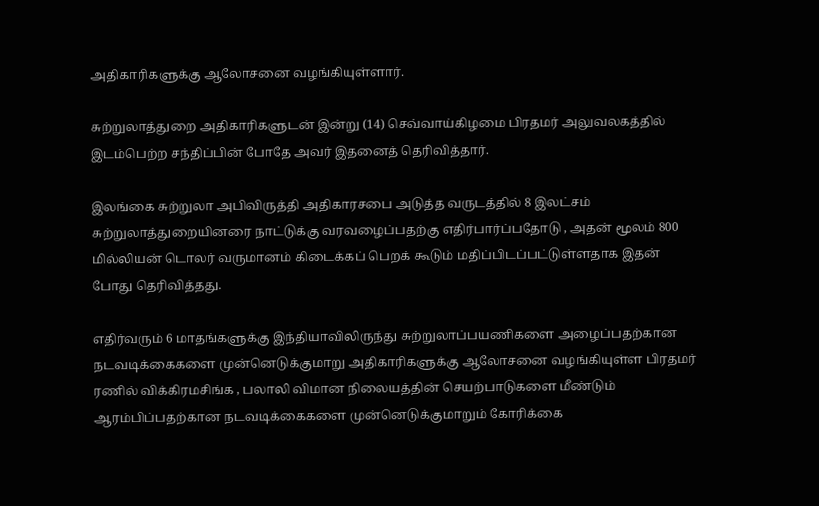அதிகாரிகளுக்கு ஆலோசனை வழங்கியுள்ளார்.

சுற்றுலாத்துறை அதிகாரிகளுடன் இன்று (14) செவ்வாய்கிழமை பிரதமர் அலுவலகத்தில் இடம்பெற்ற சந்திப்பின் போதே அவர் இதனைத் தெரிவித்தார்.

இலங்கை சுற்றுலா அபிவிருத்தி அதிகாரசபை அடுத்த வருடத்தில் 8 இலட்சம் சுற்றுலாத்துறையினரை நாட்டுக்கு வரவழைப்பதற்கு எதிர்பார்ப்பதோடு , அதன் மூலம் 800 மில்லியன் டொலர் வருமானம் கிடைக்கப் பெறக் கூடும் மதிப்பிடப்பட்டுள்ளதாக இதன் போது தெரிவித்தது.

எதிர்வரும் 6 மாதங்களுக்கு இந்தியாவிலிருந்து சுற்றுலாப்பயணிகளை அழைப்பதற்கான நடவடிக்கைகளை முன்னெடுக்குமாறு அதிகாரிகளுக்கு ஆலோசனை வழங்கியுள்ள பிரதமர் ரணில் விக்கிரமசிங்க , பலாலி விமான நிலையத்தின் செயற்பாடுகளை மீண்டும் ஆரம்பிப்பதற்கான நடவடிக்கைகளை முன்னெடுக்குமாறும் கோரிக்கை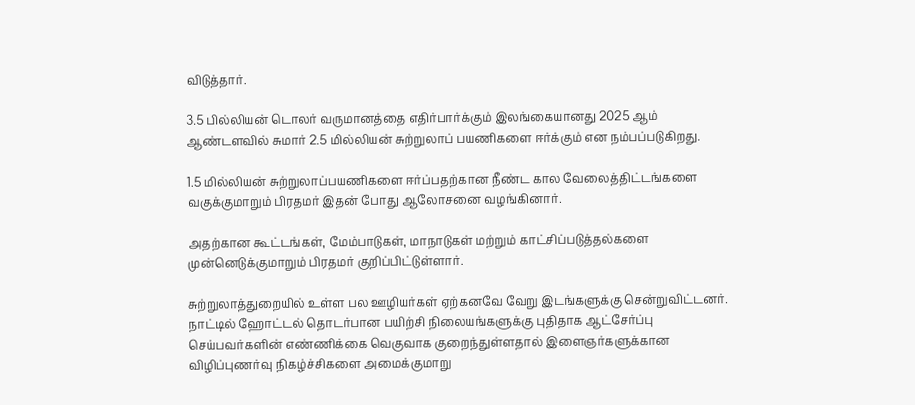விடுத்தார்.

3.5 பில்லியன் டொலர் வருமானத்தை எதிர்பார்க்கும் இலங்கையானது 2025 ஆம் ஆண்டளவில் சுமார் 2.5 மில்லியன் சுற்றுலாப் பயணிகளை ஈர்க்கும் என நம்பப்படுகிறது.

1.5 மில்லியன் சுற்றுலாப்பயணிகளை ஈர்ப்பதற்கான நீண்ட கால வேலைத்திட்டங்களை வகுக்குமாறும் பிரதமர் இதன் போது ஆலோசனை வழங்கினார்.

அதற்கான கூட்டங்கள், மேம்பாடுகள், மாநாடுகள் மற்றும் காட்சிப்படுத்தல்களை முன்னெடுக்குமாறும் பிரதமர் குறிப்பிட்டுள்ளார்.

சுற்றுலாத்துறையில் உள்ள பல ஊழியர்கள் ஏற்கனவே வேறு இடங்களுக்கு சென்றுவிட்டனர். நாட்டில் ஹோட்டல் தொடர்பான பயிற்சி நிலையங்களுக்கு புதிதாக ஆட்சேர்ப்பு செய்பவர்களின் எண்ணிக்கை வெகுவாக குறைந்துள்ளதால் இளைஞர்களுக்கான விழிப்புணர்வு நிகழ்ச்சிகளை அமைக்குமாறு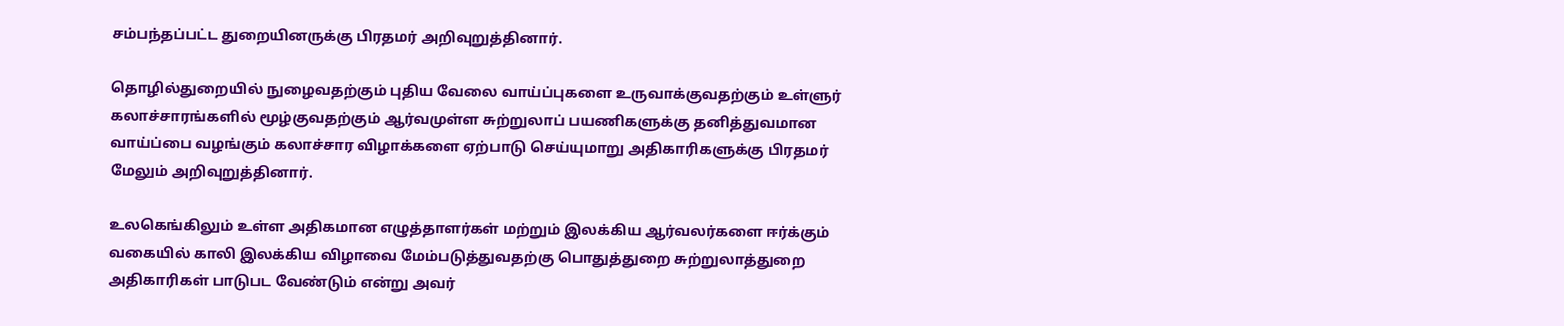சம்பந்தப்பட்ட துறையினருக்கு பிரதமர் அறிவுறுத்தினார்.

தொழில்துறையில் நுழைவதற்கும் புதிய வேலை வாய்ப்புகளை உருவாக்குவதற்கும் உள்ளுர் கலாச்சாரங்களில் மூழ்குவதற்கும் ஆர்வமுள்ள சுற்றுலாப் பயணிகளுக்கு தனித்துவமான வாய்ப்பை வழங்கும் கலாச்சார விழாக்களை ஏற்பாடு செய்யுமாறு அதிகாரிகளுக்கு பிரதமர் மேலும் அறிவுறுத்தினார்.

உலகெங்கிலும் உள்ள அதிகமான எழுத்தாளர்கள் மற்றும் இலக்கிய ஆர்வலர்களை ஈர்க்கும் வகையில் காலி இலக்கிய விழாவை மேம்படுத்துவதற்கு பொதுத்துறை சுற்றுலாத்துறை அதிகாரிகள் பாடுபட வேண்டும் என்று அவர்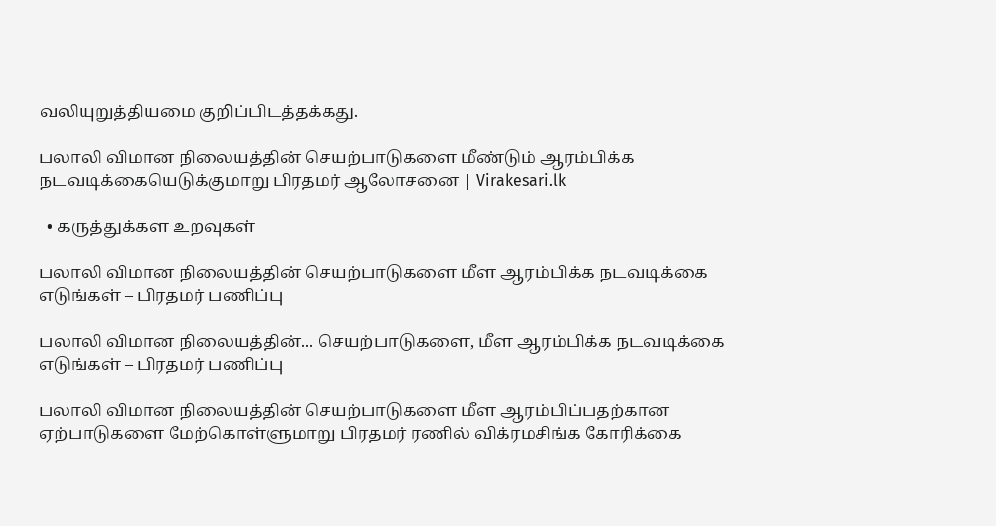வலியுறுத்தியமை குறிப்பிடத்தக்கது.

பலாலி விமான நிலையத்தின் செயற்பாடுகளை மீண்டும் ஆரம்பிக்க நடவடிக்கையெடுக்குமாறு பிரதமர் ஆலோசனை | Virakesari.lk

  • கருத்துக்கள உறவுகள்

பலாலி விமான நிலையத்தின் செயற்பாடுகளை மீள ஆரம்பிக்க நடவடிக்கை எடுங்கள் – பிரதமர் பணிப்பு

பலாலி விமான நிலையத்தின்... செயற்பாடுகளை, மீள ஆரம்பிக்க நடவடிக்கை எடுங்கள் – பிரதமர் பணிப்பு

பலாலி விமான நிலையத்தின் செயற்பாடுகளை மீள ஆரம்பிப்பதற்கான ஏற்பாடுகளை மேற்கொள்ளுமாறு பிரதமர் ரணில் விக்ரமசிங்க கோரிக்கை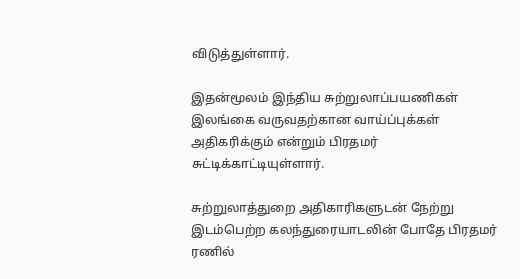விடுத்துள்ளார்.

இதன்மூலம் இந்திய சுற்றுலாப்பயணிகள் இலங்கை வருவதற்கான வாய்ப்புக்கள் அதிகரிக்கும் என்றும் பிரதமர் சுட்டிக்காட்டியுள்ளார்.

சுற்றுலாத்துறை அதிகாரிகளுடன் நேற்று இடம்பெற்ற கலந்துரையாடலின் போதே பிரதமர் ரணில்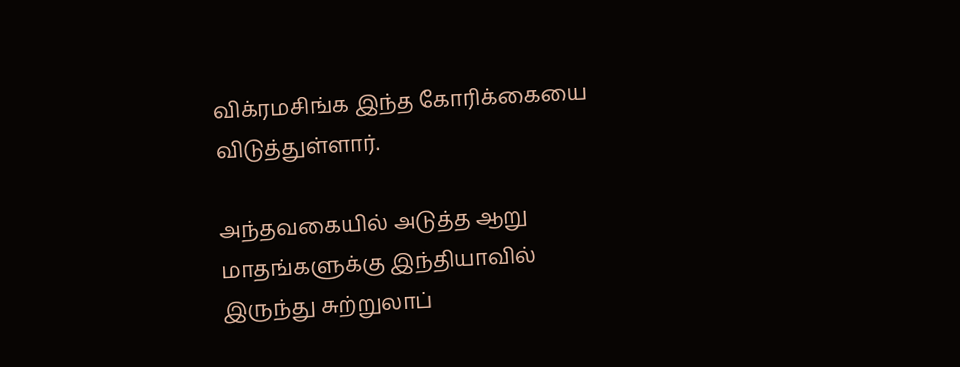விக்ரமசிங்க இந்த கோரிக்கையை விடுத்துள்ளார்.

அந்தவகையில் அடுத்த ஆறு மாதங்களுக்கு இந்தியாவில் இருந்து சுற்றுலாப்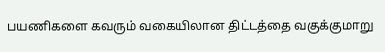பயணிகளை கவரும் வகையிலான திட்டத்தை வகுக்குமாறு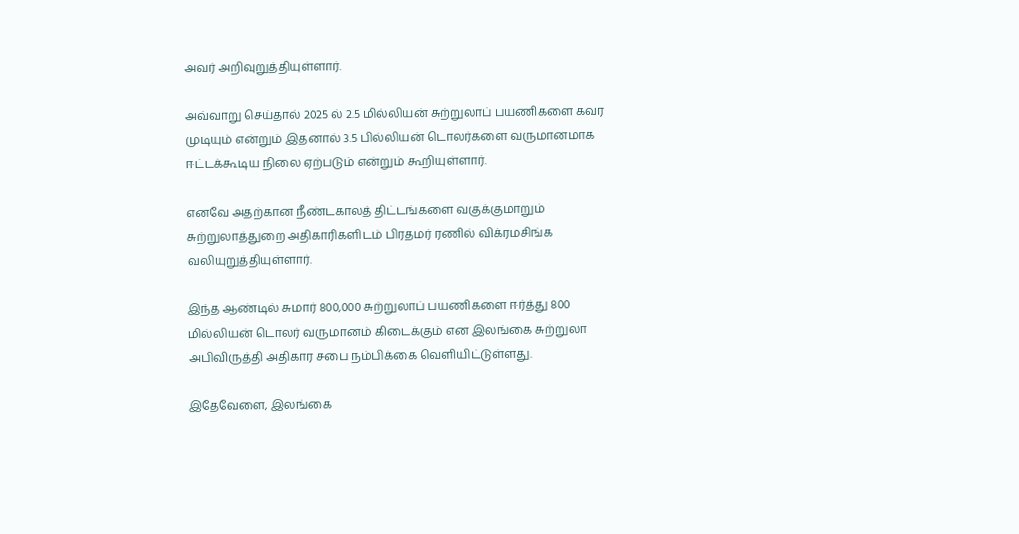அவர் அறிவுறுத்தியுள்ளார்.

அவ்வாறு செய்தால் 2025 ல் 2.5 மில்லியன் சுற்றுலாப் பயணிகளை கவர முடியும் என்றும் இதனால் 3.5 பில்லியன் டொலர்களை வருமானமாக ஈட்டக்கூடிய நிலை ஏற்படும் என்றும் கூறியுள்ளார்.

எனவே அதற்கான நீண்டகாலத் திட்டங்களை வகுக்குமாறும் சுற்றுலாத்துறை அதிகாரிகளிடம் பிரதமர் ரணில் விக்ரமசிங்க வலியுறுத்தியுள்ளார்.

இந்த ஆண்டில் சுமார் 800,000 சுற்றுலாப் பயணிகளை ஈர்த்து 800 மில்லியன் டொலர் வருமானம் கிடைக்கும் என இலங்கை சுற்றுலா அபிவிருத்தி அதிகார சபை நம்பிக்கை வெளியிட்டுள்ளது.

இதேவேளை, இலங்கை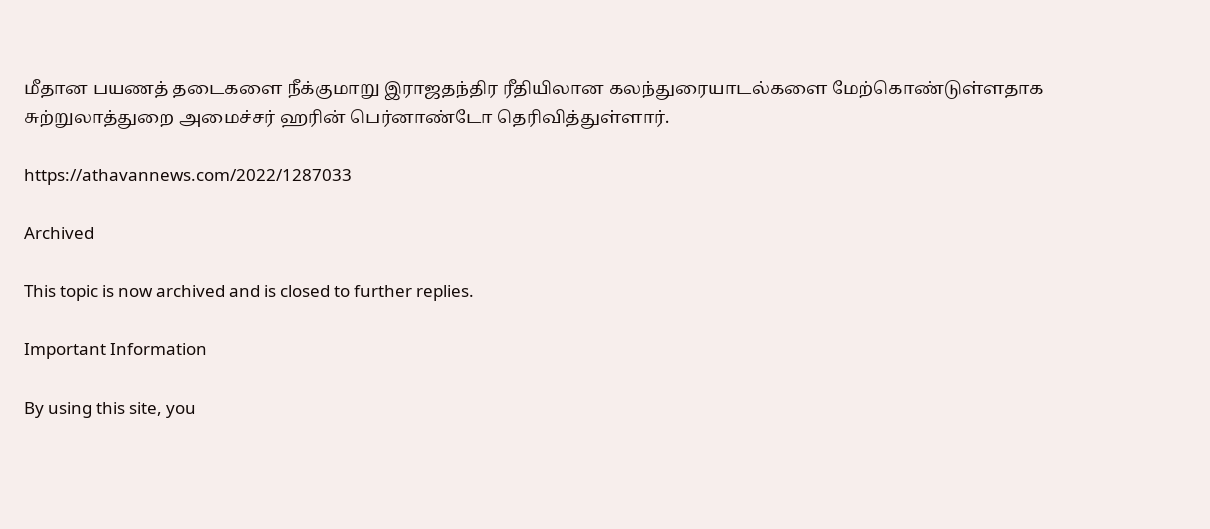மீதான பயணத் தடைகளை நீக்குமாறு இராஜதந்திர ரீதியிலான கலந்துரையாடல்களை மேற்கொண்டுள்ளதாக சுற்றுலாத்துறை அமைச்சர் ஹரின் பெர்னாண்டோ தெரிவித்துள்ளார்.

https://athavannews.com/2022/1287033

Archived

This topic is now archived and is closed to further replies.

Important Information

By using this site, you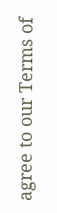agree to our Terms of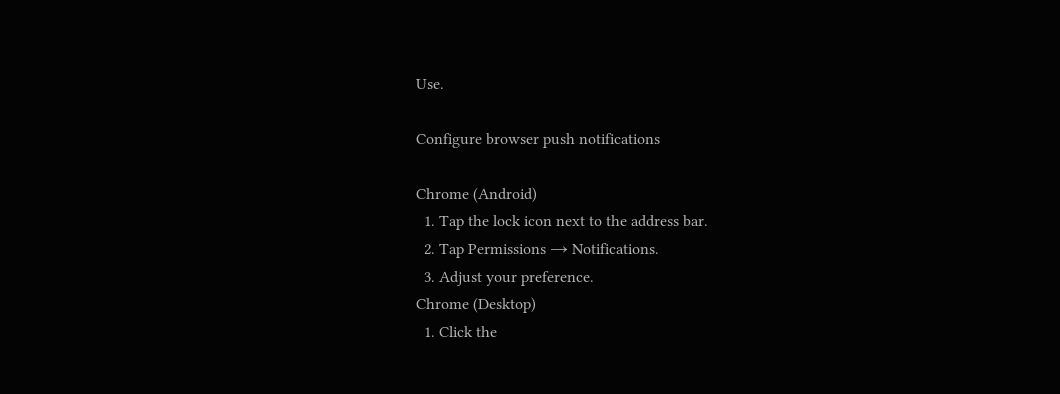Use.

Configure browser push notifications

Chrome (Android)
  1. Tap the lock icon next to the address bar.
  2. Tap Permissions → Notifications.
  3. Adjust your preference.
Chrome (Desktop)
  1. Click the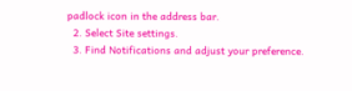padlock icon in the address bar.
  2. Select Site settings.
  3. Find Notifications and adjust your preference.